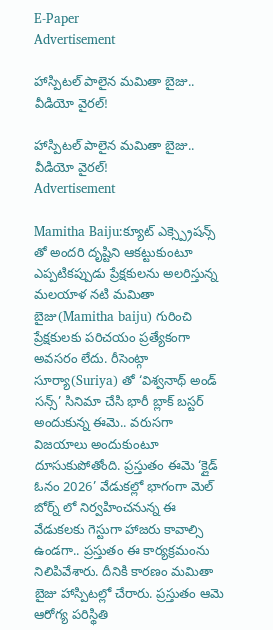E-Paper
Advertisement

హాస్పిటల్ పాలైన మమితా బైజు.. వీడియో వైరల్!

హాస్పిటల్ పాలైన మమితా బైజు.. వీడియో వైరల్!
Advertisement

Mamitha Baiju:క్యూట్ ఎక్స్ప్రెషన్స్ తో అందరి దృష్టిని ఆకట్టుకుంటూ ఎప్పటికప్పుడు ప్రేక్షకులను అలరిస్తున్న మలయాళ నటి మమితా బైజు(Mamitha baiju) గురించి ప్రేక్షకులకు పరిచయం ప్రత్యేకంగా అవసరం లేదు. రీసెంట్గా సూర్యా(Suriya) తో ‘విశ్వనాథ్ అండ్ సన్స్’ సినిమా చేసి భారీ బ్లాక్ బస్టర్ అందుకున్న ఈమె.. వరుసగా విజయాలు అందుకుంటూ దూసుకుపోతోంది. ప్రస్తుతం ఈమె ‘క్లైడ్ ఓనం 2026’ వేడుకల్లో భాగంగా మెల్ బోర్న్ లో నిర్వహించనున్న ఈ వేడుకలకు గెస్టుగా హాజరు కావాల్సి ఉండగా.. ప్రస్తుతం ఈ కార్యక్రమంను నిలిపివేశారు. దీనికి కారణం మమితా బైజు హాస్పిటల్లో చేరారు. ప్రస్తుతం ఆమె ఆరోగ్య పరిస్థితి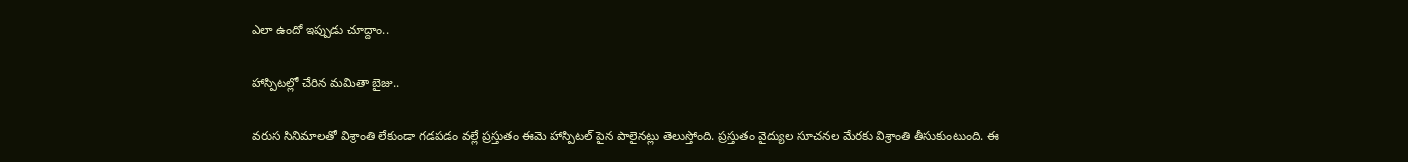ఎలా ఉందో ఇప్పుడు చూద్దాం..

హాస్పిటల్లో చేరిన మమితా బైజు..

వరుస సినిమాలతో విశ్రాంతి లేకుండా గడపడం వల్లే ప్రస్తుతం ఈమె హాస్పిటల్ పైన పాలైనట్లు తెలుస్తోంది. ప్రస్తుతం వైద్యుల సూచనల మేరకు విశ్రాంతి తీసుకుంటుంది. ఈ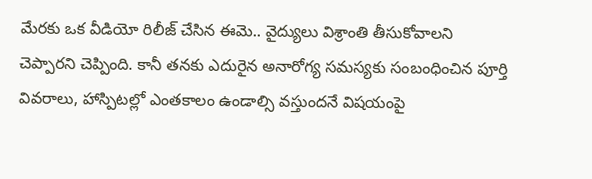మేరకు ఒక వీడియో రిలీజ్ చేసిన ఈమె.. వైద్యులు విశ్రాంతి తీసుకోవాలని చెప్పారని చెప్పింది. కానీ తనకు ఎదురైన అనారోగ్య సమస్యకు సంబంధించిన పూర్తి వివరాలు, హాస్పిటల్లో ఎంతకాలం ఉండాల్సి వస్తుందనే విషయంపై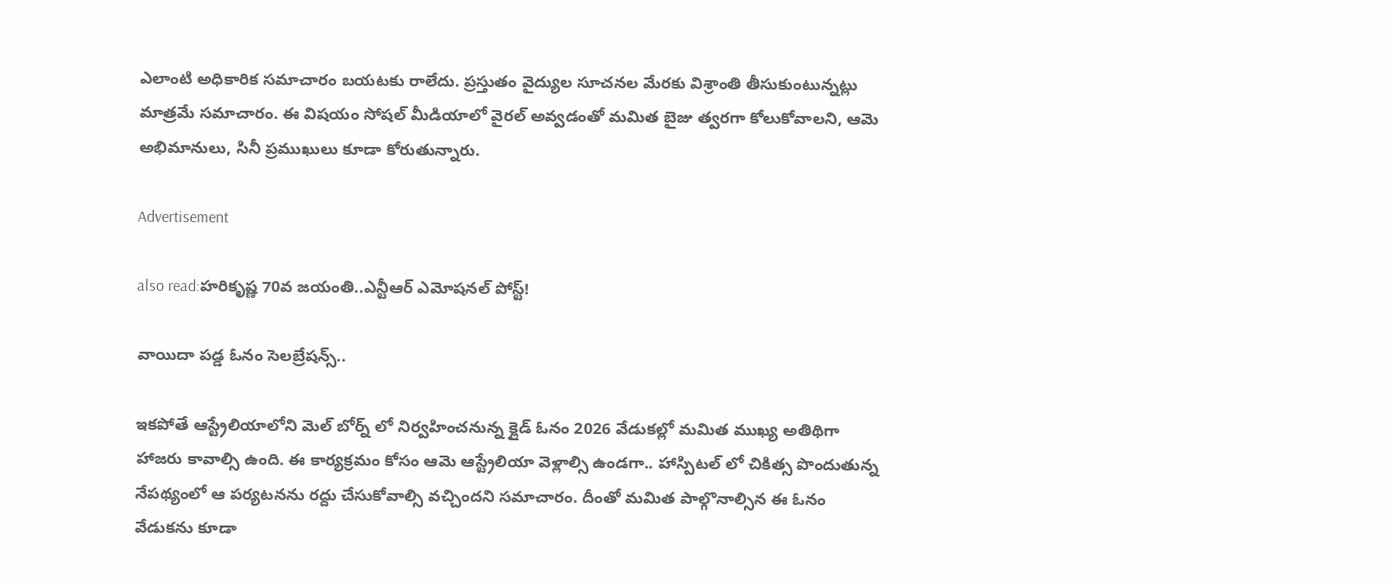ఎలాంటి అధికారిక సమాచారం బయటకు రాలేదు. ప్రస్తుతం వైద్యుల సూచనల మేరకు విశ్రాంతి తీసుకుంటున్నట్లు మాత్రమే సమాచారం. ఈ విషయం సోషల్ మీడియాలో వైరల్ అవ్వడంతో మమిత బైజు త్వరగా కోలుకోవాలని, ఆమె అభిమానులు, సినీ ప్రముఖులు కూడా కోరుతున్నారు.

Advertisement

also read:హరికృష్ణ 70వ జయంతి..ఎన్టీఆర్ ఎమోషనల్ పోస్ట్!

వాయిదా పడ్డ ఓనం సెలబ్రేషన్స్..

ఇకపోతే ఆస్ట్రేలియాలోని మెల్ బోర్న్ లో నిర్వహించనున్న క్లైడ్ ఓనం 2026 వేడుకల్లో మమిత ముఖ్య అతిథిగా హాజరు కావాల్సి ఉంది. ఈ కార్యక్రమం కోసం ఆమె ఆస్ట్రేలియా వెళ్లాల్సి ఉండగా.. హాస్పిటల్ లో చికిత్స పొందుతున్న నేపథ్యంలో ఆ పర్యటనను రద్దు చేసుకోవాల్సి వచ్చిందని సమాచారం. దీంతో మమిత పాల్గొనాల్సిన ఈ ఓనం వేడుకను కూడా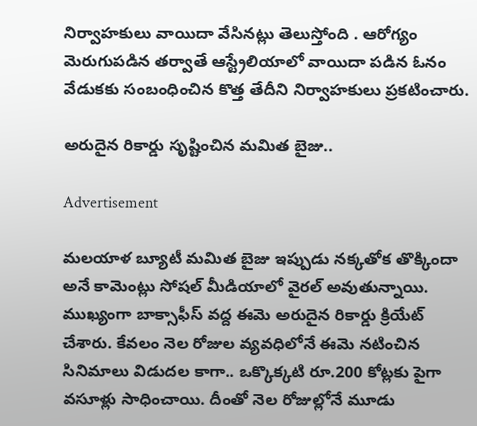నిర్వాహకులు వాయిదా వేసినట్లు తెలుస్తోంది . ఆరోగ్యం మెరుగుపడిన తర్వాతే ఆస్ట్రేలియాలో వాయిదా పడిన ఓనం వేడుకకు సంబంధించిన కొత్త తేదీని నిర్వాహకులు ప్రకటించారు.

అరుదైన రికార్డు సృష్టించిన మమిత బైజు..

Advertisement

మలయాళ బ్యూటీ మమిత బైజు ఇప్పుడు నక్కతోక తొక్కిందా అనే కామెంట్లు సోషల్ మీడియాలో వైరల్ అవుతున్నాయి. ముఖ్యంగా బాక్సాఫీస్ వద్ద ఈమె అరుదైన రికార్డు క్రియేట్ చేశారు. కేవలం నెల రోజుల వ్యవధిలోనే ఈమె నటించిన సినిమాలు విడుదల కాగా.. ఒక్కొక్కటి రూ.200 కోట్లకు పైగా వసూళ్లు సాధించాయి. దీంతో నెల రోజుల్లోనే మూడు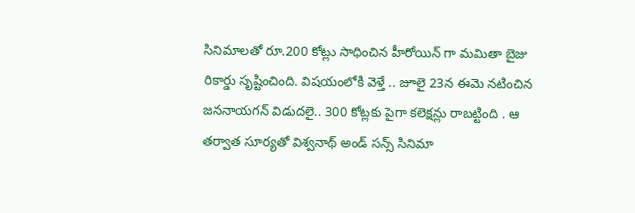సినిమాలతో రూ.200 కోట్లు సాధించిన హీరోయిన్ గా మమితా బైజు రికార్డు సృష్టించింది. విషయంలోకి వెళ్తే .. జూలై 23న ఈమె నటించిన జననాయగన్ విడుదలై.. 300 కోట్లకు పైగా కలెక్షన్లు రాబట్టింది . ఆ తర్వాత సూర్యతో విశ్వనాథ్ అండ్ సన్స్ సినిమా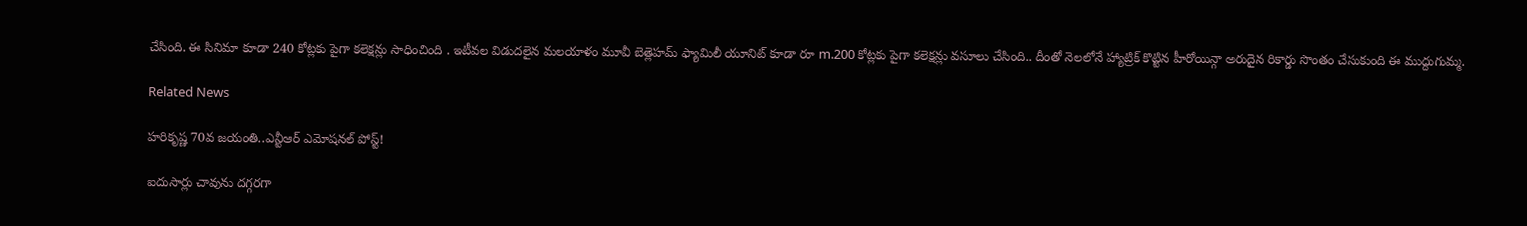చేసింది. ఈ సినిమా కూడా 240 కోట్లకు పైగా కలెక్షన్లు సాధించింది . ఇటీవల విడుదలైన మలయాళం మూవీ బెత్లెహమ్ ఫ్యామిలీ యూనిట్ కూడా రూ m.200 కోట్లకు పైగా కలెక్షన్లు వసూలు చేసింది.. దీంతో నెలలోనే హ్యాట్రిక్ కొట్టిన హీరోయిన్గా అరుదైన రికార్డు సొంతం చేసుకుంది ఈ ముద్దుగుమ్మ.

Related News

హరికృష్ణ 70వ జయంతి..ఎన్టీఆర్ ఎమోషనల్ పోస్ట్!

ఐదుసార్లు చావును దగ్గరగా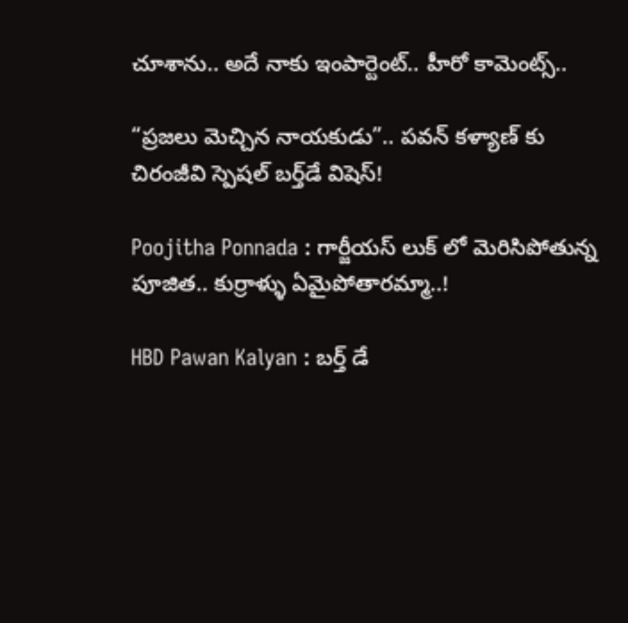చూశాను.. అదే నాకు ఇంపార్టెంట్.. హీరో కామెంట్స్..

“ప్రజలు మెచ్చిన నాయకుడు”.. పవన్ కళ్యాణ్ కు చిరంజీవి స్పెషల్ బర్త్‌డే విషెస్!

Poojitha Ponnada : గార్జీయస్ లుక్ లో మెరిసిపోతున్న పూజిత.. కుర్రాళ్ళు ఏమైపోతారమ్మా..!

HBD Pawan Kalyan : బర్త్ డే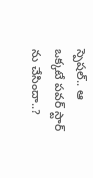స్పెషల్.. ఆ ఒక్కటే పవర్ స్టార్ ను చేసిందా..?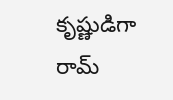కృష్ణుడిగా రామ్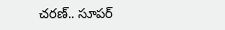చరణ్.. సూపర్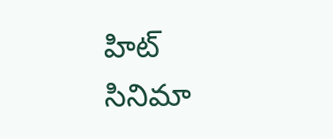హిట్ సినిమా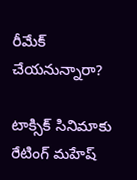రీమేక్ చేయనున్నారా?

టాక్సిక్ సినిమాకు రేటింగ్ మహేష్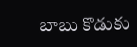బాబు కొడుకు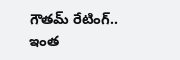గౌతమ్ రేటింగ్.. ఇంత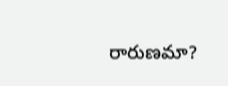రారుణమా?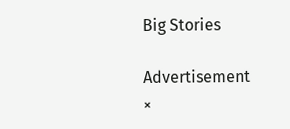Big Stories

Advertisement
×